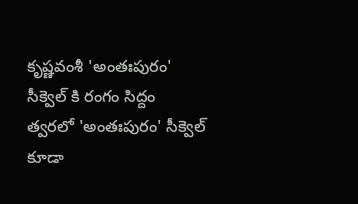కృష్ణవంశీ 'అంతఃపురం' సీక్వెల్ కి రంగం సిద్దం
త్వరలో 'అంతఃపురం' సీక్వెల్ కూడా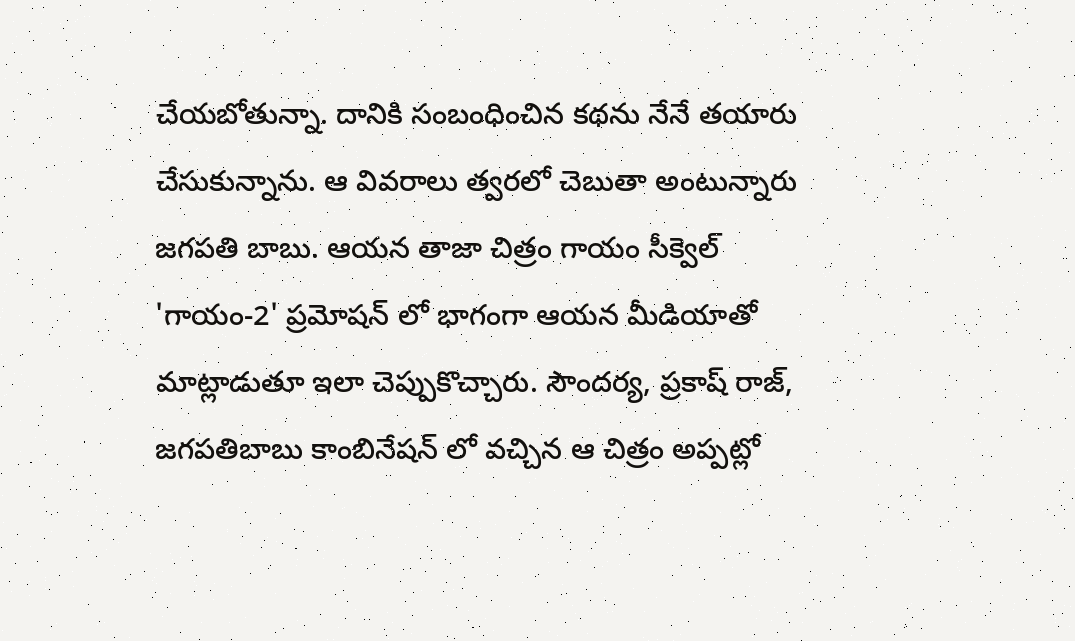చేయబోతున్నా. దానికి సంబంధించిన కథను నేనే తయారు చేసుకున్నాను. ఆ వివరాలు త్వరలో చెబుతా అంటున్నారు జగపతి బాబు. ఆయన తాజా చిత్రం గాయం సీక్వెల్ 'గాయం-2' ప్రమోషన్ లో భాగంగా ఆయన మీడియాతో మాట్లాడుతూ ఇలా చెప్పుకొచ్చారు. సౌందర్య, ప్రకాష్ రాజ్, జగపతిబాబు కాంబినేషన్ లో వచ్చిన ఆ చిత్రం అప్పట్లో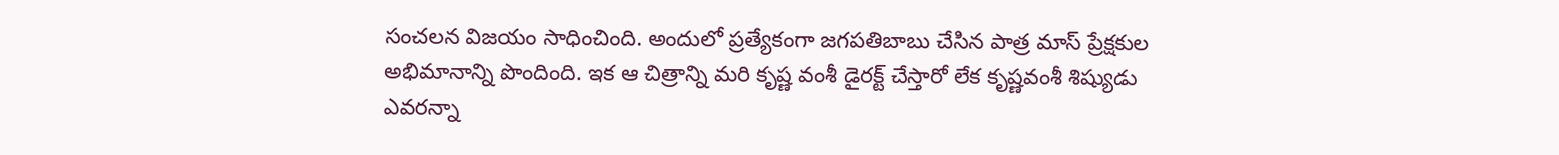సంచలన విజయం సాధించింది. అందులో ప్రత్యేకంగా జగపతిబాబు చేసిన పాత్ర మాస్ ప్రేక్షకుల అభిమానాన్ని పొందింది. ఇక ఆ చిత్రాన్ని మరి కృష్ణ వంశీ డైరక్ట్ చేస్తారో లేక కృష్ణవంశీ శిష్యుడు ఎవరన్నా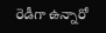రెడీగా ఉన్నారో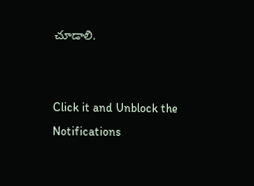చూడాలి.


Click it and Unblock the Notifications